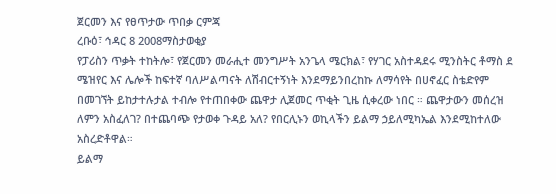ጀርመን እና የፀጥታው ጥበቃ ርምጃ
ረቡዕ፣ ኅዳር 8 2008ማስታወቂያ
የፓሪስን ጥቃት ተከትሎ፣ የጀርመን መራሒተ መንግሥት አንጌላ ሜርክል፣ የሃገር አስተዳደሩ ሚንስትር ቶማስ ደ ሜዝየር እና ሌሎች ከፍተኛ ባለሥልጣናት ለሽብርተኝነት እንደማይንበረከኩ ለማሳየት በሀኖፈር ስቴድየም በመገኘት ይከታተሉታል ተብሎ የተጠበቀው ጨዋታ ሊጀመር ጥቂት ጊዜ ሲቀረው ነበር ። ጨዋታውን መሰረዝ ለምን አስፈለገ? በተጨባጭ የታወቀ ጉዳይ አለ? የበርሊኑን ወኪላችን ይልማ ኃይለሚካኤል እንደሚከተለው አስረድቶዋል።
ይልማ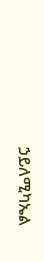ኃይለሚካኤል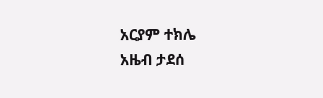አርያም ተክሌ
አዜብ ታደሰ